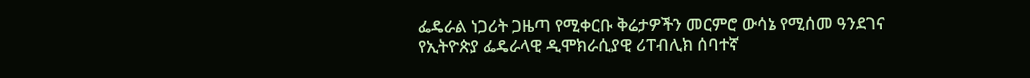ፌዴራል ነጋሪት ጋዜጣ የሚቀርቡ ቅሬታዎችን መርምሮ ውሳኔ የሚሰመ ዓንደገና የኢትዮጵያ ፌዴራላዊ ዲሞክራሲያዊ ሪፐብሊክ ሰባተኛ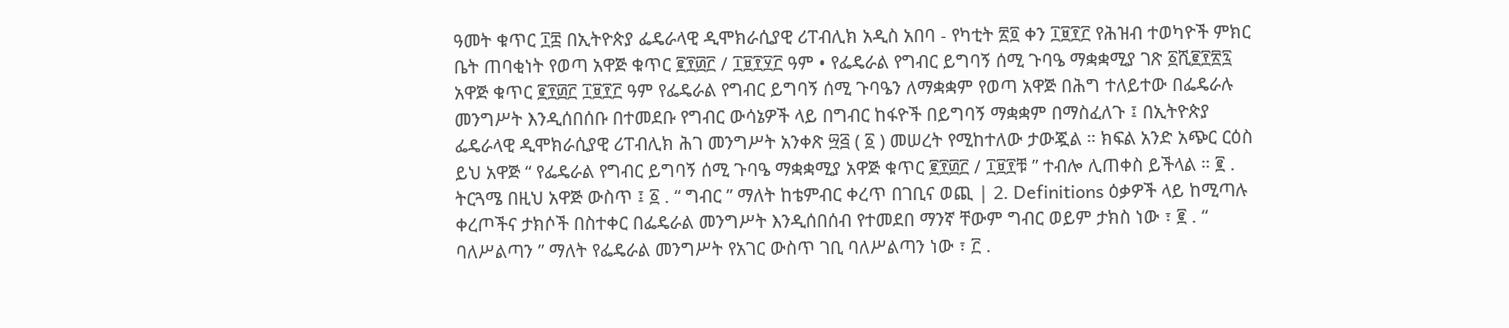ዓመት ቁጥር ፲፰ በኢትዮጵያ ፌዴራላዊ ዲሞክራሲያዊ ሪፐብሊክ አዲስ አበባ - የካቲት ፳፬ ቀን ፲፱፻፫ የሕዝብ ተወካዮች ምክር ቤት ጠባቂነት የወጣ አዋጅ ቁጥር ፪፻፴፫ / ፲፱፻፶፫ ዓም • የፌዴራል የግብር ይግባኝ ሰሚ ጉባዔ ማቋቋሚያ ገጽ ፩ሺ፪፻፳፯ አዋጅ ቁጥር ፪፻፴፫ ፲፱፻፫ ዓም የፌዴራል የግብር ይግባኝ ሰሚ ጉባዔን ለማቋቋም የወጣ አዋጅ በሕግ ተለይተው በፌዴራሉ መንግሥት እንዲሰበሰቡ በተመደቡ የግብር ውሳኔዎች ላይ በግብር ከፋዮች በይግባኝ ማቋቋም በማስፈለጉ ፤ በኢትዮጵያ ፌዴራላዊ ዲሞክራሲያዊ ሪፐብሊክ ሕገ መንግሥት አንቀጽ ፵፭ ( ፩ ) መሠረት የሚከተለው ታውጇል ። ክፍል አንድ አጭር ርዕስ ይህ አዋጅ “ የፌዴራል የግብር ይግባኝ ሰሚ ጉባዔ ማቋቋሚያ አዋጅ ቁጥር ፪፻፴፫ / ፲፱፻ቹ ” ተብሎ ሊጠቀስ ይችላል ። ፪ . ትርጓሜ በዚህ አዋጅ ውስጥ ፤ ፩ . “ ግብር ” ማለት ከቴምብር ቀረጥ በገቢና ወጪ | 2. Definitions ዕቃዎች ላይ ከሚጣሉ ቀረጦችና ታክሶች በስተቀር በፌዴራል መንግሥት እንዲሰበሰብ የተመደበ ማንኛ ቸውም ግብር ወይም ታክስ ነው ፣ ፪ . “ ባለሥልጣን ” ማለት የፌዴራል መንግሥት የአገር ውስጥ ገቢ ባለሥልጣን ነው ፣ ፫ .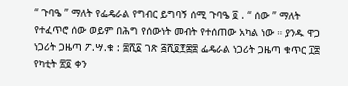“ ጉባዔ ” ማለት የፌዴራል የግብር ይግባኝ ሰሚ ጉባዔ ፬ . “ ሰው ” ማለት የተፈጥሮ ሰው ወይም በሕግ የሰውነት መብት የተሰጠው አካል ነው ። ያንዱ ዋጋ ነጋሪት ጋዜጣ ፖ.ሣ.ቁ : ፰ሺ፩ ገጽ ፭ሺ፬፻፷፰ ፌዴራል ነጋሪት ጋዜጣ ቁጥር ፲፰ የካቲት ፳፬ ቀን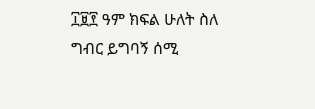፲፱፻ ዓም ክፍል ሁለት ስለ ግብር ይግባኝ ሰሚ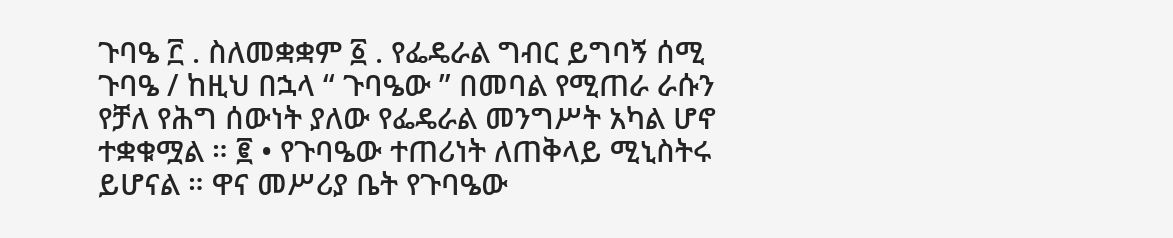ጉባዔ ፫ . ስለመቋቋም ፩ . የፌዴራል ግብር ይግባኝ ሰሚ ጉባዔ / ከዚህ በኋላ “ ጉባዔው ” በመባል የሚጠራ ራሱን የቻለ የሕግ ሰውነት ያለው የፌዴራል መንግሥት አካል ሆኖ ተቋቁሟል ። ፪ • የጉባዔው ተጠሪነት ለጠቅላይ ሚኒስትሩ ይሆናል ። ዋና መሥሪያ ቤት የጉባዔው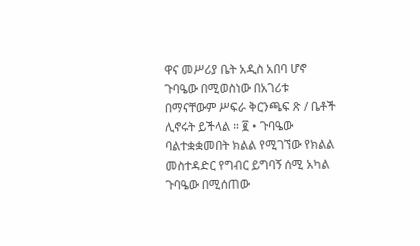ዋና መሥሪያ ቤት አዲስ አበባ ሆኖ ጉባዔው በሚወስነው በአገሪቱ በማናቸውም ሥፍራ ቅርንጫፍ ጽ / ቤቶች ሊኖሩት ይችላል ። ፪ • ጉባዔው ባልተቋቋመበት ክልል የሚገኘው የክልል መስተዳድር የግብር ይግባኝ ሰሚ አካል ጉባዔው በሚሰጠው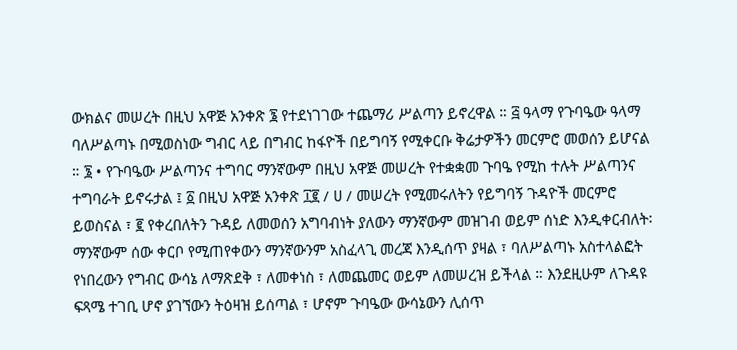ውክልና መሠረት በዚህ አዋጅ አንቀጽ ፮ የተደነገገው ተጨማሪ ሥልጣን ይኖረዋል ። ፭ ዓላማ የጉባዔው ዓላማ ባለሥልጣኑ በሚወስነው ግብር ላይ በግብር ከፋዮች በይግባኝ የሚቀርቡ ቅሬታዎችን መርምሮ መወሰን ይሆናል ። ፮ • የጉባዔው ሥልጣንና ተግባር ማንኛውም በዚህ አዋጅ መሠረት የተቋቋመ ጉባዔ የሚከ ተሉት ሥልጣንና ተግባራት ይኖሩታል ፤ ፩ በዚህ አዋጅ አንቀጽ ፲፪ / ሀ / መሠረት የሚመሩለትን የይግባኝ ጉዳዮች መርምሮ ይወስናል ፣ ፪ የቀረበለትን ጉዳይ ለመወሰን አግባብነት ያለውን ማንኛውም መዝገብ ወይም ሰነድ እንዲቀርብለት፡ ማንኛውም ሰው ቀርቦ የሚጠየቀውን ማንኛውንም አስፈላጊ መረጃ እንዲሰጥ ያዛል ፣ ባለሥልጣኑ አስተላልፎት የነበረውን የግብር ውሳኔ ለማጽደቅ ፣ ለመቀነስ ፣ ለመጨመር ወይም ለመሠረዝ ይችላል ። እንደዚሁም ለጉዳዩ ፍጻሜ ተገቢ ሆኖ ያገኘውን ትዕዛዝ ይሰጣል ፣ ሆኖም ጉባዔው ውሳኔውን ሊሰጥ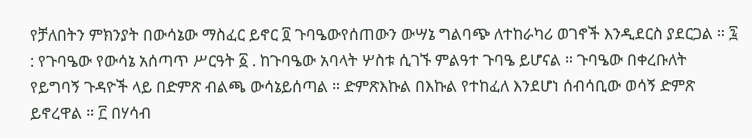የቻለበትን ምክንያት በውሳኔው ማስፈር ይኖር ፬ ጉባዔውየሰጠውን ውሣኔ ግልባጭ ለተከራካሪ ወገኖች እንዲደርስ ያደርጋል ። ፯ : የጉባዔው የውሳኔ አሰጣጥ ሥርዓት ፩ . ከጉባዔው አባላት ሦስቱ ሲገኙ ምልዓተ ጉባዔ ይሆናል ። ጉባዔው በቀረቡለት የይግባኝ ጉዳዮች ላይ በድምጽ ብልጫ ውሳኔይሰጣል ። ድምጽእኩል በእኩል የተከፈለ እንደሆነ ሰብሳቢው ወሳኝ ድምጽ ይኖረዋል ። ፫ በሃሳብ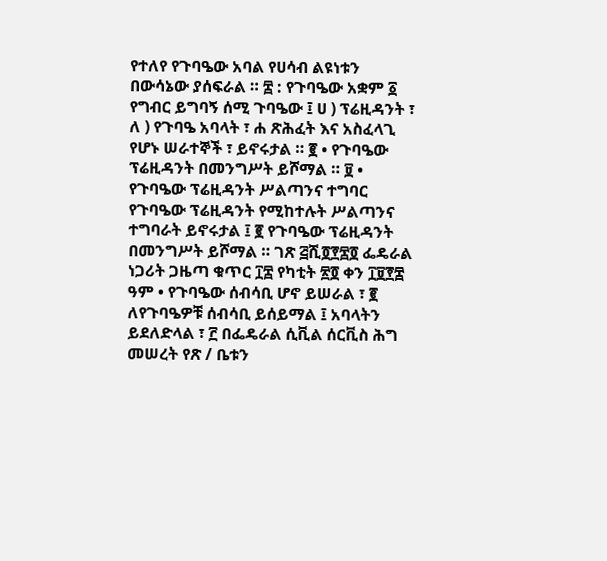የተለየ የጉባዔው አባል የሀሳብ ልዩነቱን በውሳኔው ያሰፍራል ። ፰ : የጉባዔው አቋም ፩ የግብር ይግባኝ ሰሚ ጉባዔው ፤ ሀ ) ፕሬዚዳንት ፣ ለ ) የጉባዔ አባላት ፣ ሐ ጽሕፈት እና አስፈላጊ የሆኑ ሠራተኞች ፣ ይኖሩታል ። ፪ • የጉባዔው ፕሬዚዳንት በመንግሥት ይሾማል ። ፱ • የጉባዔው ፕሬዚዳንት ሥልጣንና ተግባር የጉባዔው ፕሬዚዳንት የሚከተሉት ሥልጣንና ተግባራት ይኖሩታል ፤ ፪ የጉባዔው ፕሬዚዳንት በመንግሥት ይሾማል ። ገጽ ፭ሺ፬፻፷፬ ፌዴራል ነጋሪት ጋዜጣ ቁጥር ፲፰ የካቲት ፳፬ ቀን ፲፱፻፰ ዓም • የጉባዔው ሰብሳቢ ሆኖ ይሠራል ፣ ፪ ለየጉባዔዎቹ ሰብሳቢ ይሰይማል ፤ አባላትን ይደለድላል ፣ ፫ በፌዴራል ሲቪል ሰርቪስ ሕግ መሠረት የጽ / ቤቱን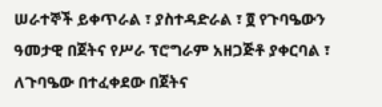ሠራተኞች ይቀጥራል ፣ ያስተዳድራል ፣ ፬ የጉባዔውን ዓመታዊ በጀትና የሥራ ፕሮግራም አዘጋጅቶ ያቀርባል ፣ ለጉባዔው በተፈቀደው በጀትና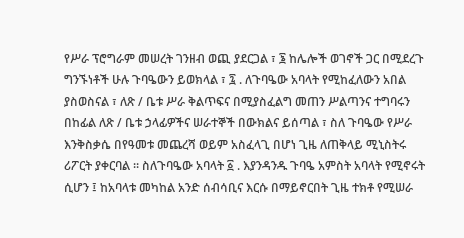የሥራ ፕሮግራም መሠረት ገንዘብ ወጪ ያደርጋል ፣ ፮ ከሌሎች ወገኖች ጋር በሚደረጉ ግንኙነቶች ሁሉ ጉባዔውን ይወክላል ፣ ፯ . ለጉባዔው አባላት የሚከፈለውን አበል ያስወስናል ፣ ለጽ / ቤቱ ሥራ ቅልጥፍና በሚያስፈልግ መጠን ሥልጣንና ተግባሩን በከፊል ለጽ / ቤቱ ኃላፊዎችና ሠራተኞች በውክልና ይሰጣል ፣ ስለ ጉባዔው የሥራ እንቅስቃሴ በየዓመቱ መጨረሻ ወይም አስፈላጊ በሆነ ጊዜ ለጠቅላይ ሚኒስትሩ ሪፖርት ያቀርባል ። ስለጉባዔው አባላት ፩ . እያንዳንዱ ጉባዔ አምስት አባላት የሚኖሩት ሲሆን ፤ ከአባላቱ መካከል አንድ ሰብሳቢና እርሱ በማይኖርበት ጊዜ ተክቶ የሚሠራ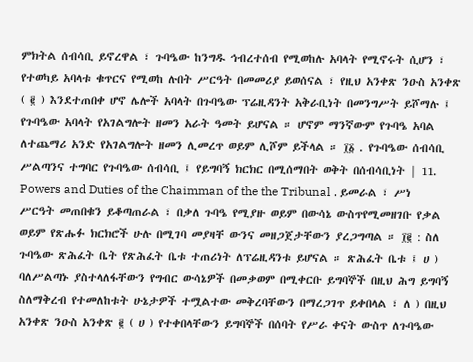ምክትል ሰብሳቢ ይኖረዋል ፣ ጉባዔው ከንግዱ ኅብረተሰብ የሚወከሉ አባላት የሚኖሩት ሲሆን ፣ የተወካይ አባላቱ ቁጥርና የሚወከ ሉበት ሥርዓት በመመሪያ ይወሰናል ፣ የዚህ አንቀጽ ንዑስ አንቀጽ ( ፪ ) እንደተጠበቀ ሆኖ ሌሎች አባላት በጉባዔው ፕሬዚዳንት አቅራቢነት በመንግሥት ይሾማሉ ፤ የጉባዔው አባላት የአገልግሎት ዘመን አራት ዓመት ይሆናል ። ሆኖም ማንኛውም የጉባዔ አባል ለተጨማሪ አንድ የአገልግሎት ዘመን ሊመረጥ ወይም ሊሾም ይችላል ። ፲፩ . የጉባዔው ሰብሳቢ ሥልጣንና ተግባር የጉባዔው ሰብሳቢ ፤ የይግባኝ ክርክር በሚሰማበት ወቅት በሰብሳቢነት | 11. Powers and Duties of the Chaimman of the the Tribunal . ይመራል ፣ ሥነ ሥርዓት መጠበቁን ይቆጣጠራል ፣ በቃለ ጉባዔ የሚያዙ ወይም በውሳኔ ውስጥየሚመዘገቡ የቃል ወይም የጽሑፉ ክርክሮች ሁሉ በሚገባ መያዛቸ ውንና መዘጋጀታቸውን ያረጋግጣል ። ፲፪ : ስለ ጉባዔው ጽሕፈት ቤት የጽሕፈት ቤቱ ተጠሪነት ለፕሬዚዳንቱ ይሆናል ። ጽሕፈት ቤቱ ፤ ሀ ) ባለሥልጣኑ ያስተላለፋቸውን የግብር ውሳኔዎች በመቃወም በሚቀርቡ ይግባኞች በዚህ ሕግ ይግባኝ ስለማቅረብ የተመለከቱት ሁኔታዎች ተሟልተው መቅረባቸውን በማረጋገጥ ይቀበላል ፣ ለ ) በዚህ አንቀጽ ንዑስ አንቀጽ ፪ ( ሀ ) የተቀበላቸውን ይግባኞች በሰባት የሥራ ቀናት ውስጥ ለጉባዔው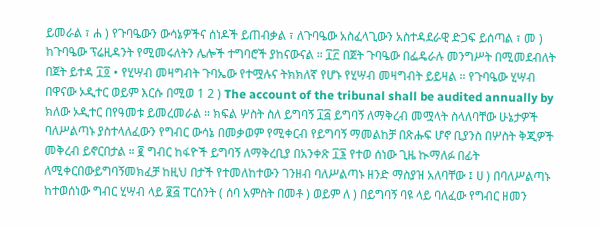ይመራል ፣ ሐ ) የጉባዔውን ውሳኔዎችና ሰነዶች ይጠብቃል ፣ ለጉባዔው አስፈላጊውን አስተዳደራዊ ድጋፍ ይሰጣል ፣ መ ) ከጉባዔው ፕሬዚዳንት የሚመሩለትን ሌሎች ተግባሮች ያከናውናል ። ፲፫ በጀት ጉባዔው በፌዴራሉ መንግሥት በሚመደብለት በጀት ይተዳ ፲፬ • የሂሣብ መዛግብት ጉባኤው የተሟሉና ትክክለኛ የሆኑ የሂሣብ መዛግብት ይይዛል ። የጉባዔው ሂሣብ በዋናው ኦዲተር ወይም እርሱ በሚወ 1 2 ) The account of the tribunal shall be audited annually by ክለው ኦዲተር በየዓመቱ ይመረመራል ። ክፍል ሦስት ስለ ይግባኝ ፲፭ ይግባኝ ለማቅረብ መሟላት ስላለባቸው ሁኔታዎች ባለሥልጣኑ ያስተላለፈውን የግብር ውሳኔ በመቃወም የሚቀርብ የይግባኝ ማመልከቻ በጽሑፍ ሆኖ ቢያንስ በሦስት ቅጂዎች መቅረብ ይኖርበታል ። ፪ ግብር ከፋዮች ይግባኝ ለማቅረቢያ በአንቀጽ ፲፮ የተወ ሰነው ጊዜ ኲማለፉ በፊት ለሚቀርበውይግባኝመክፈቻ ከዚህ በታች የተመለከተውን ገንዘብ ባለሥልጣኑ ዘንድ ማስያዝ አለባቸው ፤ ሀ ) በባለሥልጣኑ ከተወሰነው ግብር ሂሣብ ላይ ፪፭ ፐርሰንት ( ሰባ አምስት በመቶ ) ወይም ለ ) በይግባኝ ባዩ ላይ ባለፈው የግብር ዘመን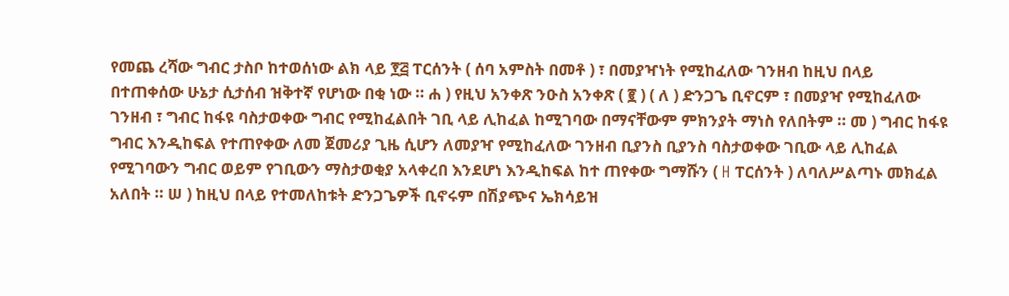የመጨ ረሻው ግብር ታስቦ ከተወሰነው ልክ ላይ ፻፭ ፐርሰንት ( ሰባ አምስት በመቶ ) ፣ በመያዣነት የሚከፈለው ገንዘብ ከዚህ በላይ በተጠቀሰው ሁኔታ ሲታሰብ ዝቅተኛ የሆነው በቂ ነው ። ሐ ) የዚህ አንቀጽ ንዑስ አንቀጽ ( ፪ ) ( ለ ) ድንጋጌ ቢኖርም ፣ በመያዣ የሚከፈለው ገንዘብ ፣ ግብር ከፋዩ ባስታወቀው ግብር የሚከፈልበት ገቢ ላይ ሊከፈል ከሚገባው በማናቸውም ምክንያት ማነስ የለበትም ። መ ) ግብር ከፋዩ ግብር እንዲከፍል የተጠየቀው ለመ ጀመሪያ ጊዜ ሲሆን ለመያዣ የሚከፈለው ገንዘብ ቢያንስ ቢያንስ ባስታወቀው ገቢው ላይ ሊከፈል የሚገባውን ግብር ወይም የገቢውን ማስታወቂያ አላቀረበ እንደሆነ እንዲከፍል ከተ ጠየቀው ግማሹን ( H ፐርሰንት ) ለባለሥልጣኑ መክፈል አለበት ። ሠ ) ከዚህ በላይ የተመለከቱት ድንጋጌዎች ቢኖሩም በሽያጭና ኤክሳይዝ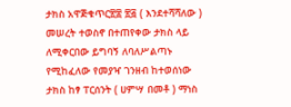ታክስ አዋጅቁጥር፳፰ ፳፭ ( እንደተሻሻለው ) መሠረት ተወስኖ በተጠየቀው ታክስ ላይ ለሚቀርበው ይግባኝ ለባለሥልጣኑ የሚከፈለው የመያዣ ገንዘብ ከተወሰነው ታክስ ከፃ ፐርሰንት ( ሀምሣ በመቶ ) ማነስ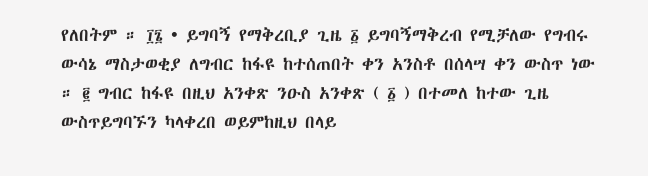የለበትም ። ፲፮ • ይግባኝ የማቅረቢያ ጊዜ ፩ ይግባኝማቅረብ የሚቻለው የግብሩ ውሳኔ ማስታወቂያ ለግብር ከፋዩ ከተሰጠበት ቀን አንስቶ በሰላሣ ቀን ውስጥ ነው ። ፪ ግብር ከፋዩ በዚህ አንቀጽ ንዑስ አንቀጽ ( ፩ ) በተመለ ከተው ጊዜ ውስጥይግባኙን ካላቀረበ ወይምከዚህ በላይ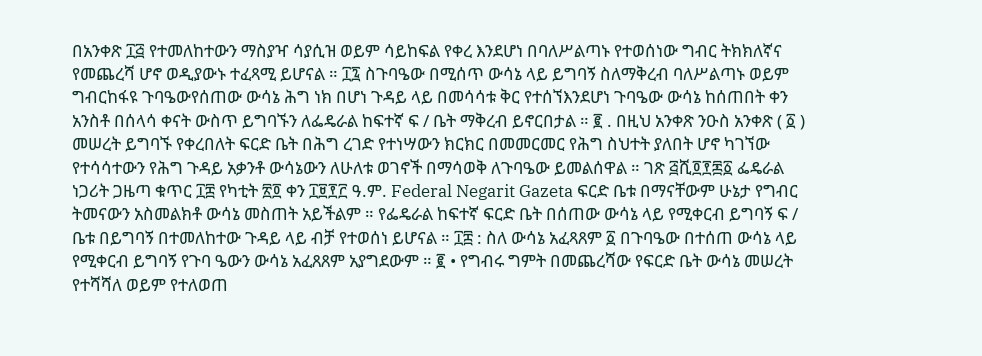በአንቀጽ ፲፭ የተመለከተውን ማስያዣ ሳያሲዝ ወይም ሳይከፍል የቀረ እንደሆነ በባለሥልጣኑ የተወሰነው ግብር ትክክለኛና የመጨረሻ ሆኖ ወዲያውኑ ተፈጻሚ ይሆናል ። ፲፯ ስጉባዔው በሚሰጥ ውሳኔ ላይ ይግባኝ ስለማቅረብ ባለሥልጣኑ ወይም ግብርከፋዩ ጉባዔውየሰጠው ውሳኔ ሕግ ነክ በሆነ ጉዳይ ላይ በመሳሳቱ ቅር የተሰኘእንደሆነ ጉባዔው ውሳኔ ከሰጠበት ቀን አንስቶ በሰላሳ ቀናት ውስጥ ይግባኙን ለፌዴራል ከፍተኛ ፍ / ቤት ማቅረብ ይኖርበታል ። ፪ . በዚህ አንቀጽ ንዑስ አንቀጽ ( ፩ ) መሠረት ይግባኙ የቀረበለት ፍርድ ቤት በሕግ ረገድ የተነሣውን ክርክር በመመርመር የሕግ ስህተት ያለበት ሆኖ ካገኘው የተሳሳተውን የሕግ ጉዳይ አቃንቶ ውሳኔውን ለሁለቱ ወገኖች በማሳወቅ ለጉባዔው ይመልሰዋል ። ገጽ ፭ሺ፬፻፷፩ ፌዴራል ነጋሪት ጋዜጣ ቁጥር ፲፰ የካቲት ፳፬ ቀን ፲፱፻፫ ዓ.ም. Federal Negarit Gazeta ፍርድ ቤቱ በማናቸውም ሁኔታ የግብር ትመናውን አስመልክቶ ውሳኔ መስጠት አይችልም ። የፌዴራል ከፍተኛ ፍርድ ቤት በሰጠው ውሳኔ ላይ የሚቀርብ ይግባኝ ፍ / ቤቱ በይግባኝ በተመለከተው ጉዳይ ላይ ብቻ የተወሰነ ይሆናል ። ፲፰ : ስለ ውሳኔ አፈጻጸም ፩ በጉባዔው በተሰጠ ውሳኔ ላይ የሚቀርብ ይግባኝ የጉባ ዔውን ውሳኔ አፈጸጸም አያግደውም ። ፪ • የግብሩ ግምት በመጨረሻው የፍርድ ቤት ውሳኔ መሠረት የተሻሻለ ወይም የተለወጠ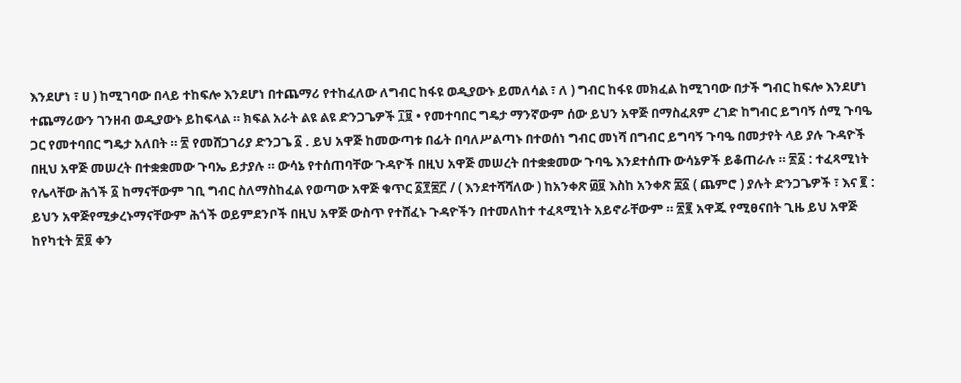እንደሆነ ፣ ሀ ) ከሚገባው በላይ ተከፍሎ እንደሆነ በተጨማሪ የተከፈለው ለግብር ከፋዩ ወዲያውኑ ይመለሳል ፣ ለ ) ግብር ከፋዩ መክፈል ከሚገባው በታች ግብር ከፍሎ እንደሆነ ተጨማሪውን ገንዘብ ወዲያውኑ ይከፍላል ። ክፍል አራት ልዩ ልዩ ድንጋጌዎች ፲፱ • የመተባበር ግዴታ ማንኛውም ሰው ይህን አዋጅ በማስፈጸም ረገድ ከግብር ይግባኝ ሰሚ ጉባዔ ጋር የመተባበር ግዴታ አለበት ። ፳ የመሸጋገሪያ ድንጋጌ ፩ . ይህ አዋጅ ከመውጣቱ በፊት በባለሥልጣኑ በተወሰነ ግብር መነሻ በግብር ይግባኝ ጉባዔ በመታየት ላይ ያሉ ጉዳዮች በዚህ አዋጅ መሠረት በተቋቋመው ጉባኤ ይታያሉ ። ውሳኔ የተሰጠባቸው ጉዳዮች በዚህ አዋጅ መሠረት በተቋቋመው ጉባዔ እንደተሰጡ ውሳኔዎች ይቆጠራሉ ። ፳፩ : ተፈጻሚነት የሌላቸው ሕጎች ፩ ከማናቸውም ገቢ ግብር ስለማስከፈል የወጣው አዋጅ ቁጥር ፩፻፷፫ / ( እንደተሻሻለው ) ከአንቀጽ ፴፱ እስከ አንቀጽ ፰፩ ( ጨምሮ ) ያሉት ድንጋጌዎች ፣ እና ፪ : ይህን አዋጅየሚቃረኑማናቸውም ሕጎች ወይምደንቦች በዚህ አዋጅ ውስጥ የተሸፈኑ ጉዳዮችን በተመለከተ ተፈጻሚነት አይኖራቸውም ። ፳፪ አዋጁ የሚፀናበት ጊዜ ይህ አዋጅ ከየካቲት ፳፬ ቀን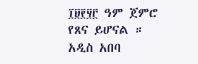፲፱፻፶፫ ዓም ጀምሮ የጸና ይሆናል ። አዲስ አበባ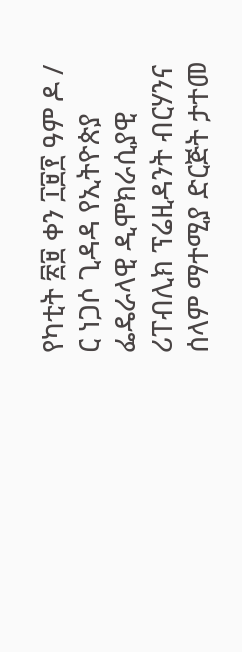የካቲት ፳፱ ቀን ፲፱፻ ዓም ዶ / ር ነጋሶ ጊዳዳ የኢትዮጵያ ፌዴራላዊ ዲሞክራሲያዊ ሪፐብሊክ ፕሬዚዳንት ብርሃንና ሰላም ማተሚያ ድርጅት ታተመ